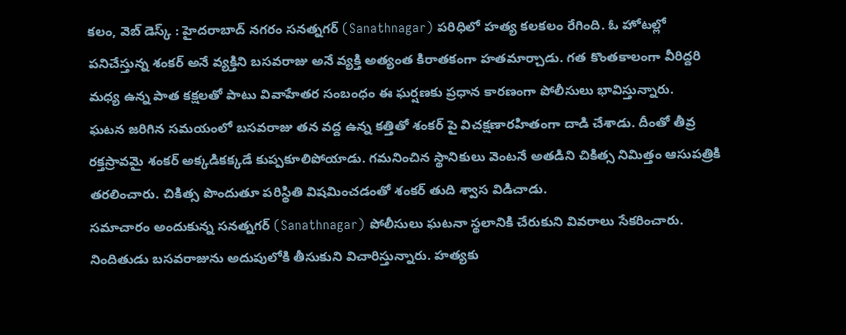కలం, వెబ్ డెస్క్ : హైదరాబాద్ నగరం సనత్నగర్ (Sanathnagar) పరిధిలో హత్య కలకలం రేగింది. ఓ హోటల్లో పనిచేస్తున్న శంకర్ అనే వ్యక్తిని బసవరాజు అనే వ్యక్తి అత్యంత కిరాతకంగా హతమార్చాడు. గత కొంతకాలంగా వీరిద్దరి మధ్య ఉన్న పాత కక్షలతో పాటు వివాహేతర సంబంధం ఈ ఘర్షణకు ప్రధాన కారణంగా పోలీసులు భావిస్తున్నారు.
ఘటన జరిగిన సమయంలో బసవరాజు తన వద్ద ఉన్న కత్తితో శంకర్ పై విచక్షణారహితంగా దాడి చేశాడు. దీంతో తీవ్ర రక్తస్రావమై శంకర్ అక్కడికక్కడే కుప్పకూలిపోయాడు. గమనించిన స్థానికులు వెంటనే అతడిని చికిత్స నిమిత్తం ఆసుపత్రికి తరలించారు. చికిత్స పొందుతూ పరిస్థితి విషమించడంతో శంకర్ తుది శ్వాస విడిచాడు.
సమాచారం అందుకున్న సనత్నగర్ (Sanathnagar) పోలీసులు ఘటనా స్థలానికి చేరుకుని వివరాలు సేకరించారు. నిందితుడు బసవరాజును అదుపులోకి తీసుకుని విచారిస్తున్నారు. హత్యకు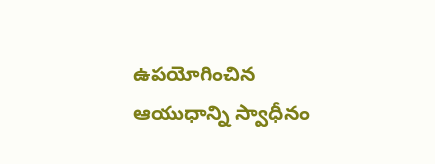ఉపయోగించిన ఆయుధాన్ని స్వాధీనం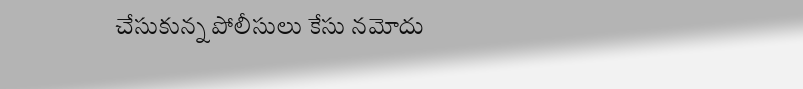చేసుకున్న పోలీసులు కేసు నమోదు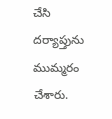చేసి దర్యాప్తును ముమ్మరం చేశారు.